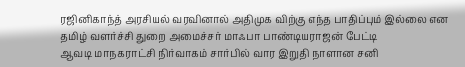ரஜினிகாந்த் அரசியல் வரவினால் அதிமுக விற்கு எந்த பாதிப்பும் இல்லை என தமிழ் வளர்ச்சி துறை அமைச்சர் மாஃபா பாண்டியராஜன் பேட்டி
ஆவடி மாநகராட்சி நிர்வாகம் சார்பில் வார இறுதி நாளான சனி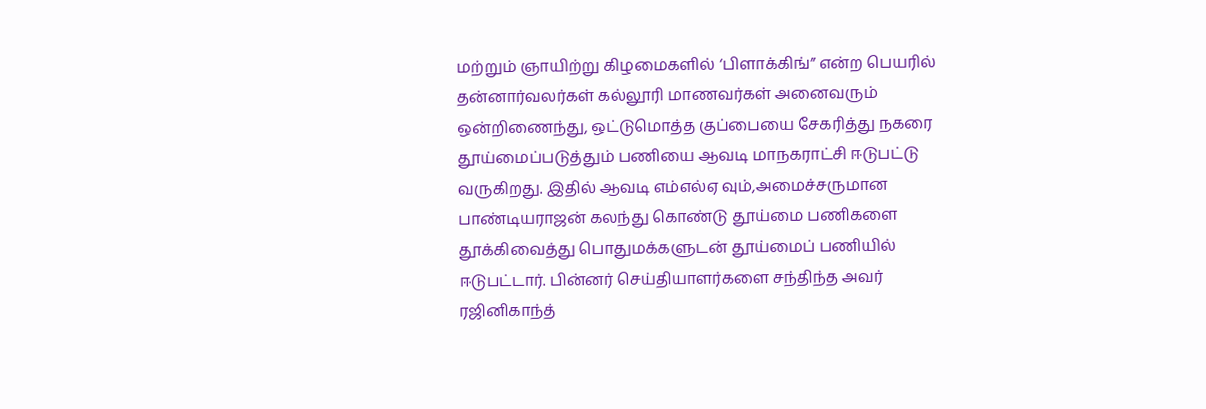மற்றும் ஞாயிற்று கிழமைகளில் ‘பிளாக்கிங்” என்ற பெயரில் தன்னார்வலர்கள் கல்லூரி மாணவர்கள் அனைவரும் ஒன்றிணைந்து, ஒட்டுமொத்த குப்பையை சேகரித்து நகரை தூய்மைப்படுத்தும் பணியை ஆவடி மாநகராட்சி ஈடுபட்டு வருகிறது. இதில் ஆவடி எம்எல்ஏ வும்,அமைச்சருமான பாண்டியராஜன் கலந்து கொண்டு தூய்மை பணிகளை தூக்கிவைத்து பொதுமக்களுடன் தூய்மைப் பணியில் ஈடுபட்டார். பின்னர் செய்தியாளர்களை சந்திந்த அவர்
ரஜினிகாந்த்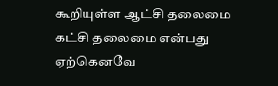கூறியுள்ள ஆட்சி தலைமை கட்சி தலைமை என்பது ஏற்கெனவே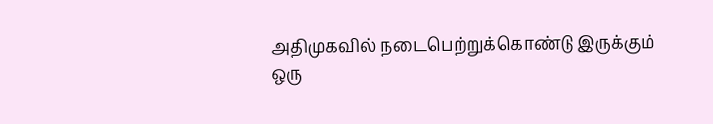அதிமுகவில் நடைபெற்றுக்கொண்டு இருக்கும் ஒரு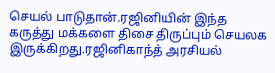செயல் பாடுதான்.ரஜினியின் இந்த கருத்து மக்களை திசை திருப்பும் செயலக இருக்கிறது.ரஜினிகாந்த் அரசியல்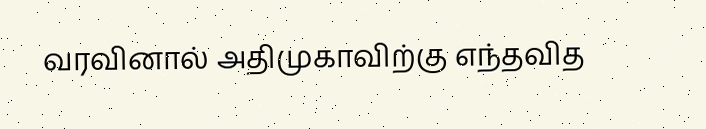வரவினால் அதிமுகாவிற்கு எந்தவித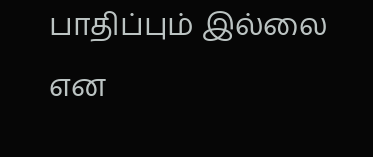பாதிப்பும் இல்லை என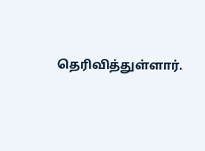தெரிவித்துள்ளார்.